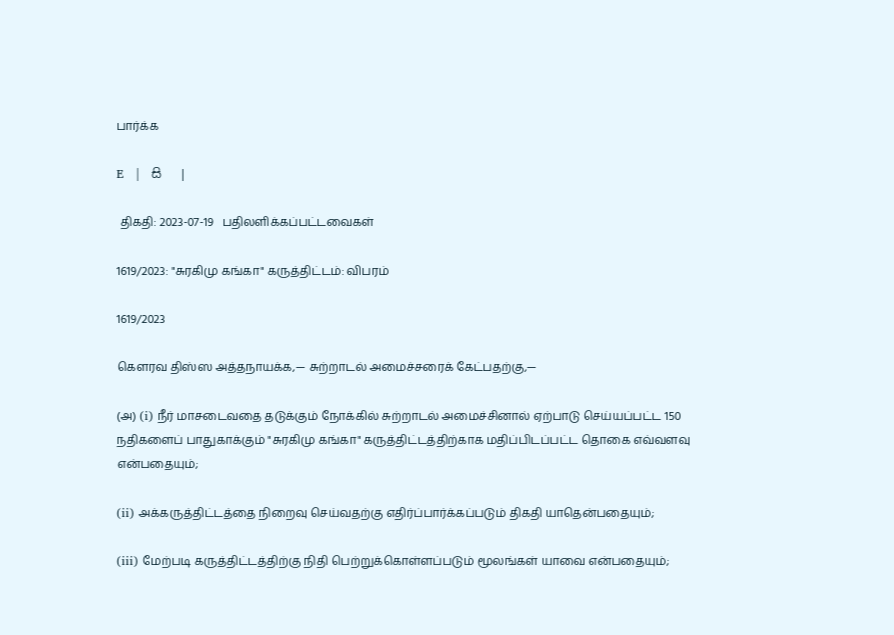பார்க்க

E   |   සි   |

 திகதி: 2023-07-19   பதிலளிக்கப்பட்டவைகள்

1619/2023: "சுரகிமு கங்கா" கருத்திட்டம்: விபரம்

1619/2023

கௌரவ திஸ்ஸ அத்தநாயக்க,— சுற்றாடல் அமைச்சரைக் கேட்பதற்கு,—

(அ) (i) நீர் மாசடைவதை தடுக்கும் நோக்கில் சுற்றாடல் அமைச்சினால் ஏற்பாடு செய்யப்பட்ட 150 நதிகளைப் பாதுகாக்கும் "சுரகிமு கங்கா" கருத்திட்டத்திற்காக மதிப்பிடப்பட்ட தொகை எவ்வளவு என்பதையும்;

(ii) அக்கருத்திட்டத்தை நிறைவு செய்வதற்கு எதிர்ப்பார்க்கப்படும் திகதி யாதென்பதையும்;

(iii) மேற்படி கருத்திட்டத்திற்கு நிதி பெற்றுக்கொள்ளப்படும் மூலங்கள் யாவை என்பதையும்;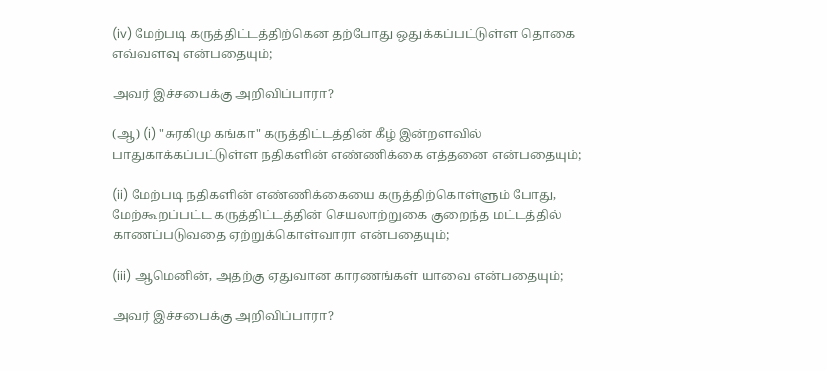(iv) மேற்படி கருத்திட்டத்திற்கென தற்போது ஒதுக்கப்பட்டுள்ள தொகை எவ்வளவு என்பதையும்;

அவர் இச்சபைக்கு அறிவிப்பாரா?

(ஆ) (i) "சுரகிமு கங்கா" கருத்திட்டத்தின் கீழ் இன்றளவில் பாதுகாக்கப்பட்டுள்ள நதிகளின் எண்ணிக்கை எத்தனை என்பதையும்;

(ii) மேற்படி நதிகளின் எண்ணிக்கையை கருத்திற்கொள்ளும் போது, மேற்கூறப்பட்ட கருத்திட்டத்தின் செயலாற்றுகை குறைந்த மட்டத்தில் காணப்படுவதை ஏற்றுக்கொள்வாரா என்பதையும்;

(iii) ஆமெனின், அதற்கு ஏதுவான காரணங்கள் யாவை என்பதையும்;

அவர் இச்சபைக்கு அறிவிப்பாரா?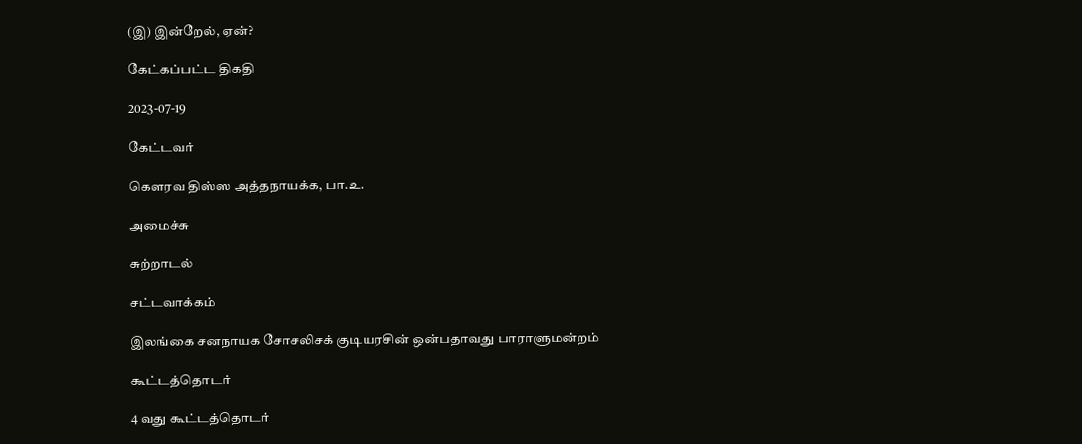(இ) இன்றேல், ஏன்?

கேட்கப்பட்ட திகதி

2023-07-19

கேட்டவர்

கௌரவ திஸ்ஸ அத்தநாயக்க, பா.உ.

அமைச்சு

சுற்றாடல்

சட்டவாக்கம்

இலங்கை சனநாயக சோசலிசக் குடியரசின் ஒன்பதாவது பாராளுமன்றம்

கூட்டத்தொடர்

4 வது கூட்டத்தொடர்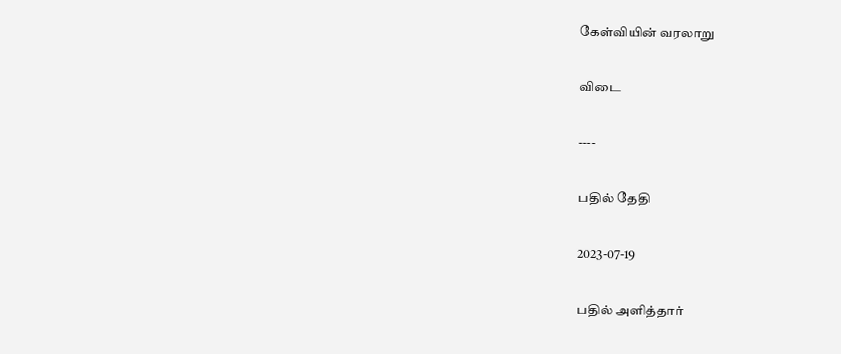கேள்வியின் வரலாறு

விடை

----

பதில் தேதி

2023-07-19

பதில் அளித்தார்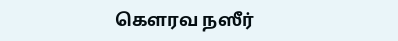கௌரவ நஸீர்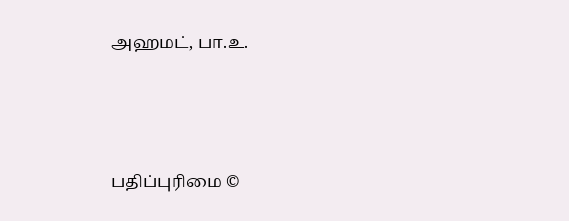அஹமட், பா.உ.





பதிப்புரிமை ©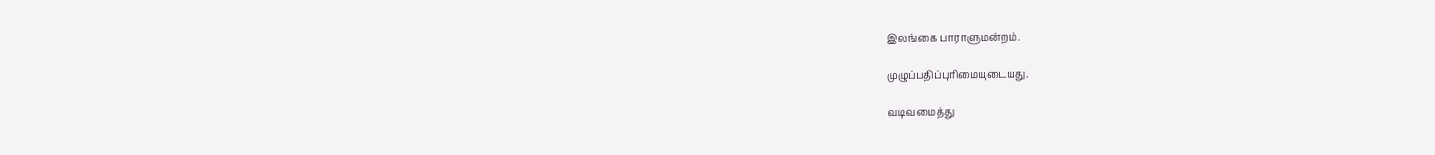இலங்கை பாராளுமன்றம்.

முழுப்பதிப்புரிமையுடையது.

வடிவமைத்து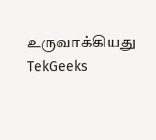உருவாக்கியது  TekGeeks